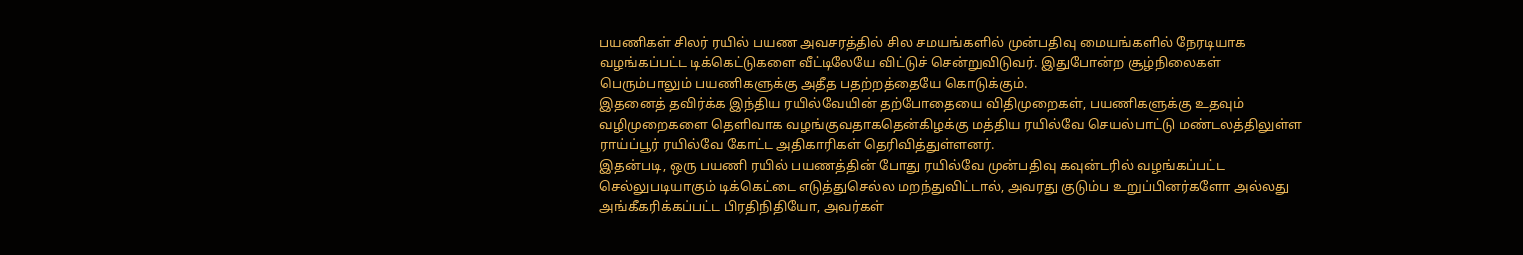பயணிகள் சிலர் ரயில் பயண அவசரத்தில் சில சமயங்களில் முன்பதிவு மையங்களில் நேரடியாக வழங்கப்பட்ட டிக்கெட்டுகளை வீட்டிலேயே விட்டுச் சென்றுவிடுவர். இதுபோன்ற சூழ்நிலைகள் பெரும்பாலும் பயணிகளுக்கு அதீத பதற்றத்தையே கொடுக்கும்.
இதனைத் தவிர்க்க இந்திய ரயில்வேயின் தற்போதையை விதிமுறைகள், பயணிகளுக்கு உதவும் வழிமுறைகளை தெளிவாக வழங்குவதாகதென்கிழக்கு மத்திய ரயில்வே செயல்பாட்டு மண்டலத்திலுள்ள ராய்ப்பூர் ரயில்வே கோட்ட அதிகாரிகள் தெரிவித்துள்ளனர்.
இதன்படி, ஒரு பயணி ரயில் பயணத்தின் போது ரயில்வே முன்பதிவு கவுன்டரில் வழங்கப்பட்ட செல்லுபடியாகும் டிக்கெட்டை எடுத்துசெல்ல மறந்துவிட்டால், அவரது குடும்ப உறுப்பினர்களோ அல்லது அங்கீகரிக்கப்பட்ட பிரதிநிதியோ, அவர்கள்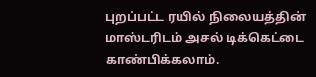புறப்பட்ட ரயில் நிலையத்தின் மாஸ்டரிடம் அசல் டிக்கெட்டை காண்பிக்கலாம்.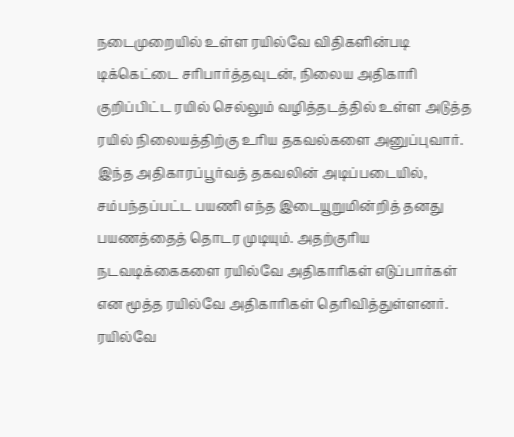நடைமுறையில் உள்ள ரயில்வே விதிகளின்படி டிக்கெட்டை சரிபார்த்தவுடன், நிலைய அதிகாரி குறிப்பிட்ட ரயில் செல்லும் வழித்தடத்தில் உள்ள அடுத்த ரயில் நிலையத்திற்கு உரிய தகவல்களை அனுப்புவார். இந்த அதிகாரப்பூர்வத் தகவலின் அடிப்படையில், சம்பந்தப்பட்ட பயணி எந்த இடையூறுமின்றித் தனது பயணத்தைத் தொடர முடியும். அதற்குரிய நடவடிக்கைகளை ரயில்வே அதிகாரிகள் எடுப்பார்கள் என மூத்த ரயில்வே அதிகாரிகள் தெரிவித்துள்ளனர்.
ரயில்வே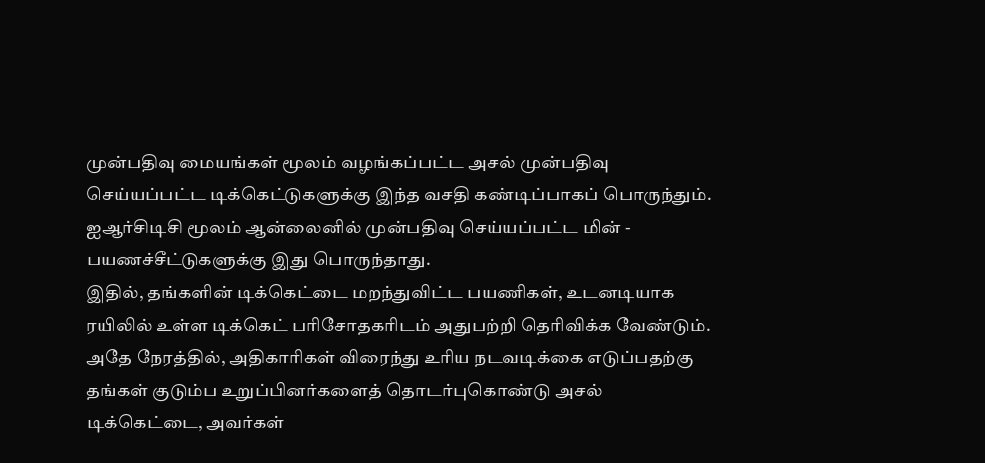முன்பதிவு மையங்கள் மூலம் வழங்கப்பட்ட அசல் முன்பதிவு செய்யப்பட்ட டிக்கெட்டுகளுக்கு இந்த வசதி கண்டிப்பாகப் பொருந்தும். ஐஆர்சிடிசி மூலம் ஆன்லைனில் முன்பதிவு செய்யப்பட்ட மின் - பயணச்சீட்டுகளுக்கு இது பொருந்தாது.
இதில், தங்களின் டிக்கெட்டை மறந்துவிட்ட பயணிகள், உடனடியாக ரயிலில் உள்ள டிக்கெட் பரிசோதகரிடம் அதுபற்றி தெரிவிக்க வேண்டும். அதே நேரத்தில், அதிகாரிகள் விரைந்து உரிய நடவடிக்கை எடுப்பதற்கு தங்கள் குடும்ப உறுப்பினர்களைத் தொடர்புகொண்டு அசல் டிக்கெட்டை, அவர்கள்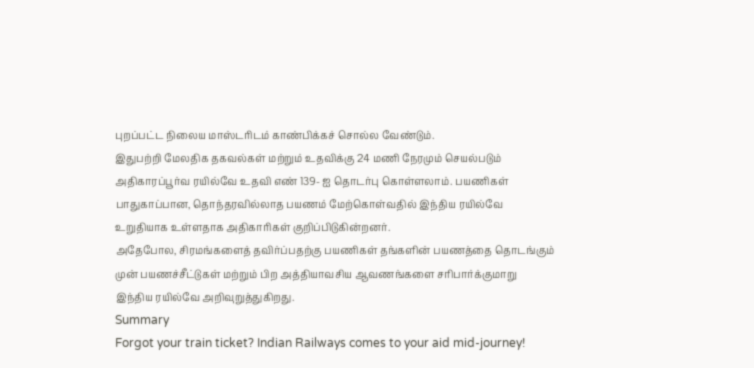புறப்பட்ட நிலைய மாஸ்டரிடம் காண்பிக்கச் சொல்ல வேண்டும்.
இதுபற்றி மேலதிக தகவல்கள் மற்றும் உதவிக்கு 24 மணி நேரமும் செயல்படும் அதிகாரப்பூர்வ ரயில்வே உதவி எண் 139- ஐ தொடர்பு கொள்ளலாம். பயணிகள் பாதுகாப்பான, தொந்தரவில்லாத பயணம் மேற்கொள்வதில் இந்திய ரயில்வே உறுதியாக உள்ளதாக அதிகாரிகள் குறிப்பிடுகின்றனர்.
அதேபோல, சிரமங்களைத் தவிர்ப்பதற்கு பயணிகள் தங்களின் பயணத்தை தொடங்கும் முன் பயணச்சீட்டுகள் மற்றும் பிற அத்தியாவசிய ஆவணங்களை சரிபார்க்குமாறு இந்திய ரயில்வே அறிவுறுத்துகிறது.
Summary
Forgot your train ticket? Indian Railways comes to your aid mid-journey!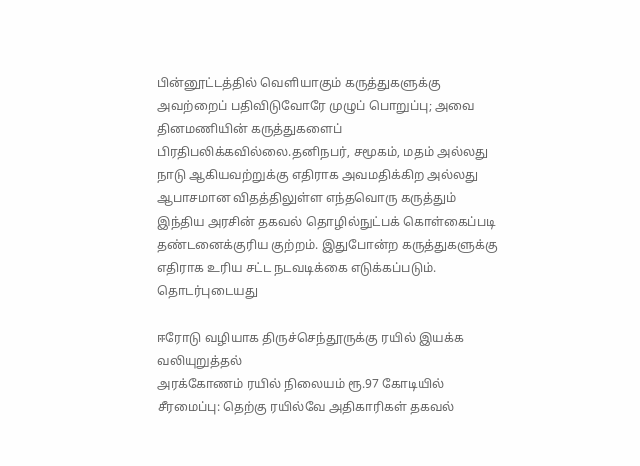பின்னூட்டத்தில் வெளியாகும் கருத்துகளுக்கு அவற்றைப் பதிவிடுவோரே முழுப் பொறுப்பு; அவை தினமணியின் கருத்துகளைப் பிரதிபலிக்கவில்லை.தனிநபர், சமூகம், மதம் அல்லது நாடு ஆகியவற்றுக்கு எதிராக அவமதிக்கிற அல்லது ஆபாசமான விதத்திலுள்ள எந்தவொரு கருத்தும் இந்திய அரசின் தகவல் தொழில்நுட்பக் கொள்கைப்படி தண்டனைக்குரிய குற்றம். இதுபோன்ற கருத்துகளுக்கு எதிராக உரிய சட்ட நடவடிக்கை எடுக்கப்படும்.
தொடர்புடையது

ஈரோடு வழியாக திருச்செந்தூருக்கு ரயில் இயக்க வலியுறுத்தல்
அரக்கோணம் ரயில் நிலையம் ரூ.97 கோடியில் சீரமைப்பு: தெற்கு ரயில்வே அதிகாரிகள் தகவல்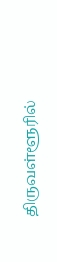திருவள்ளூரில்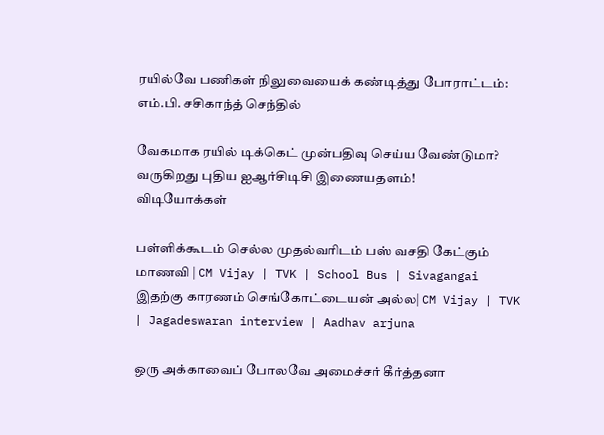ரயில்வே பணிகள் நிலுவையைக் கண்டித்து போராட்டம்: எம்.பி. சசிகாந்த் செந்தில்

வேகமாக ரயில் டிக்கெட் முன்பதிவு செய்ய வேண்டுமா? வருகிறது புதிய ஐஆர்சிடிசி இணையதளம்!
விடியோக்கள்

பள்ளிக்கூடம் செல்ல முதல்வரிடம் பஸ் வசதி கேட்கும் மாணவி | CM Vijay | TVK | School Bus | Sivagangai
இதற்கு காரணம் செங்கோட்டையன் அல்ல| CM Vijay | TVK | Jagadeswaran interview | Aadhav arjuna

ஒரு அக்காவைப் போலவே அமைச்சர் கீர்த்தனா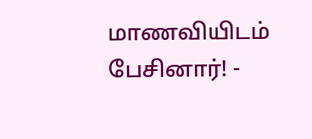மாணவியிடம் பேசினார்! -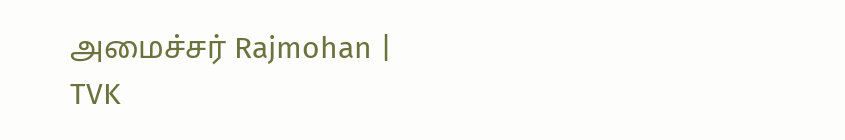அமைச்சர் Rajmohan | TVK